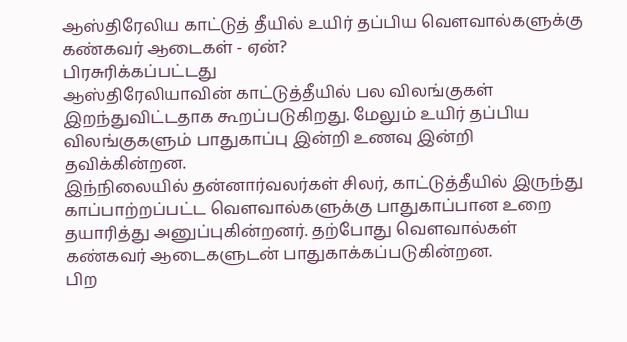ஆஸ்திரேலிய காட்டுத் தீயில் உயிர் தப்பிய வௌவால்களுக்கு கண்கவர் ஆடைகள் - ஏன்?
பிரசுரிக்கப்பட்டது
ஆஸ்திரேலியாவின் காட்டுத்தீயில் பல விலங்குகள் இறந்துவிட்டதாக கூறப்படுகிறது. மேலும் உயிர் தப்பிய விலங்குகளும் பாதுகாப்பு இன்றி உணவு இன்றி தவிக்கின்றன.
இந்நிலையில் தன்னார்வலர்கள் சிலர், காட்டுத்தீயில் இருந்து காப்பாற்றப்பட்ட வௌவால்களுக்கு பாதுகாப்பான உறை தயாரித்து அனுப்புகின்றனர். தற்போது வௌவால்கள் கண்கவர் ஆடைகளுடன் பாதுகாக்கப்படுகின்றன.
பிற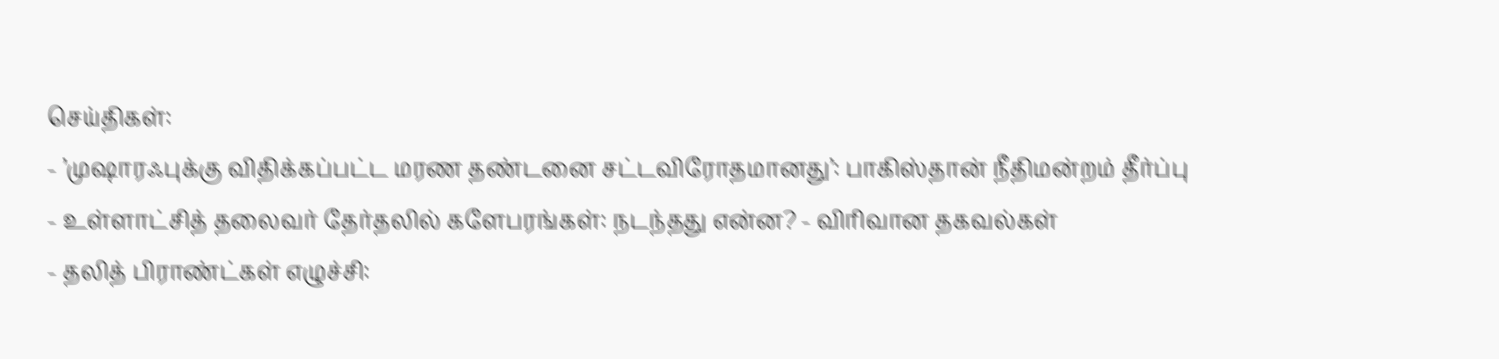செய்திகள்:
- ’முஷாரஃபுக்கு விதிக்கப்பட்ட மரண தண்டனை சட்டவிரோதமானது’: பாகிஸ்தான் நீதிமன்றம் தீர்ப்பு
- உள்ளாட்சித் தலைவர் தேர்தலில் களேபரங்கள்: நடந்தது என்ன? - விரிவான தகவல்கள்
- தலித் பிராண்ட்கள் எழுச்சி: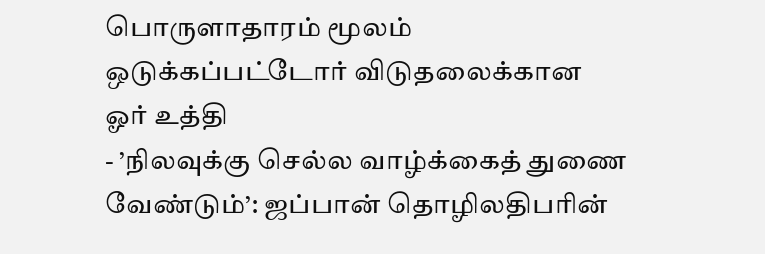பொருளாதாரம் மூலம் ஒடுக்கப்பட்டோர் விடுதலைக்கான ஓர் உத்தி
- ’நிலவுக்கு செல்ல வாழ்க்கைத் துணை வேண்டும்’: ஜப்பான் தொழிலதிபரின்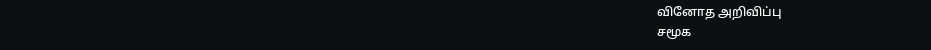வினோத அறிவிப்பு
சமூக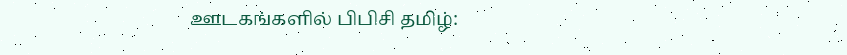ஊடகங்களில் பிபிசி தமிழ்: